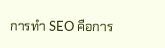การทำ SEO คือการ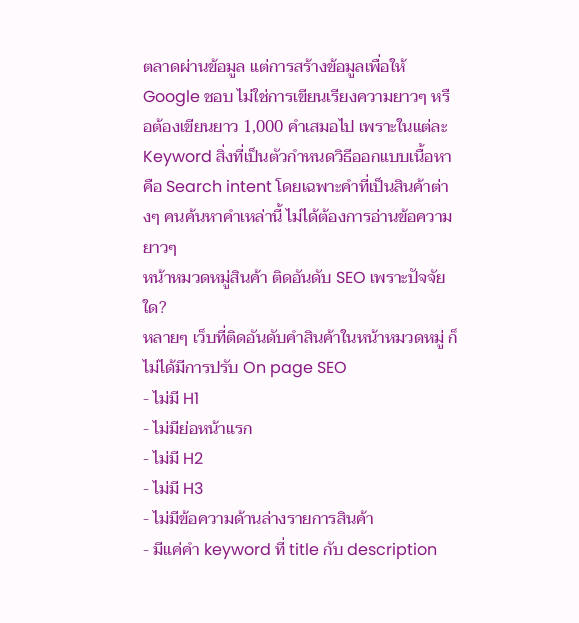ตลาดผ่านข้อมูล แต่การสร้างข้อมูลเพื่อให้ Google ชอบ ไม่ใช่การเขียนเรียงความยาวๆ หรือต้องเขียนยาว 1,000 คำเสมอไป เพราะในแต่ละ Keyword สิ่งที่เป็นตัวกำหนดวิธีออกแบบเนื้อหาคือ Search intent โดยเฉพาะคำที่เป็นสินค้าต่างๆ คนค้นหาคำเหล่านี้ ไม่ได้ต้องการอ่านข้อความยาวๆ
หน้าหมวดหมู่สินค้า ติดอันดับ SEO เพราะปัจจัยใด?
หลายๆ เว็บที่ติดอันดับคำสินค้าในหน้าหมวดหมู่ ก็ไม่ได้มีการปรับ On page SEO
- ไม่มี H1
- ไม่มีย่อหน้าแรก
- ไม่มี H2
- ไม่มี H3
- ไม่มีข้อความด้านล่างรายการสินค้า
- มีแค่คำ keyword ที่ title กับ description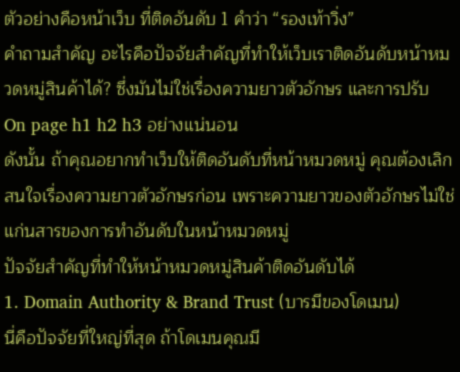ตัวอย่างคือหน้าเว็บ ที่ติดอันดับ 1 คำว่า “รองเท้าวิ่ง”
คำถามสำคัญ อะไรคือปัจจัยสำคัญที่ทำให้เว็บเราติดอันดับหน้าหมวดหมู่สินค้าได้? ซึ่งมันไม่ใช่เรื่องความยาวตัวอักษร และการปรับ On page h1 h2 h3 อย่างแน่นอน
ดังนั้น ถ้าคุณอยากทำเว็บให้ติดอันดับที่หน้าหมวดหมู่ คุณต้องเลิกสนใจเรื่องความยาวตัวอักษรก่อน เพราะความยาวของตัวอักษรไม่ใช่แก่นสารของการทำอันดับในหน้าหมวดหมู่
ปัจจัยสำคัญที่ทำให้หน้าหมวดหมู่สินค้าติดอันดับได้
1. Domain Authority & Brand Trust (บารมีของโดเมน)
นี่คือปัจจัยที่ใหญ่ที่สุด ถ้าโดเมนคุณมี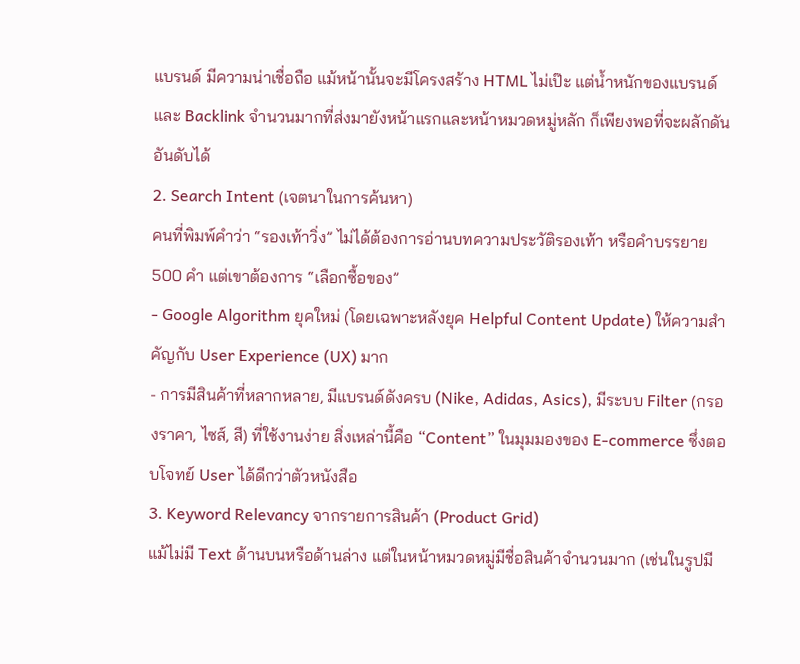แบรนด์ มีความน่าเชื่อถือ แม้หน้านั้นจะมีโครงสร้าง HTML ไม่เป๊ะ แต่น้ำหนักของแบรนด์และ Backlink จำนวนมากที่ส่งมายังหน้าแรกและหน้าหมวดหมู่หลัก ก็เพียงพอที่จะผลักดันอันดับได้
2. Search Intent (เจตนาในการค้นหา)
คนที่พิมพ์คำว่า “รองเท้าวิ่ง” ไม่ได้ต้องการอ่านบทความประวัติรองเท้า หรือคำบรรยาย 500 คำ แต่เขาต้องการ “เลือกซื้อของ”
- Google Algorithm ยุคใหม่ (โดยเฉพาะหลังยุค Helpful Content Update) ให้ความสำคัญกับ User Experience (UX) มาก
- การมีสินค้าที่หลากหลาย, มีแบรนด์ดังครบ (Nike, Adidas, Asics), มีระบบ Filter (กรองราคา, ไซส์, สี) ที่ใช้งานง่าย สิ่งเหล่านี้คือ “Content” ในมุมมองของ E-commerce ซึ่งตอบโจทย์ User ได้ดีกว่าตัวหนังสือ
3. Keyword Relevancy จากรายการสินค้า (Product Grid)
แม้ไม่มี Text ด้านบนหรือด้านล่าง แต่ในหน้าหมวดหมู่มีชื่อสินค้าจำนวนมาก (เช่นในรูปมี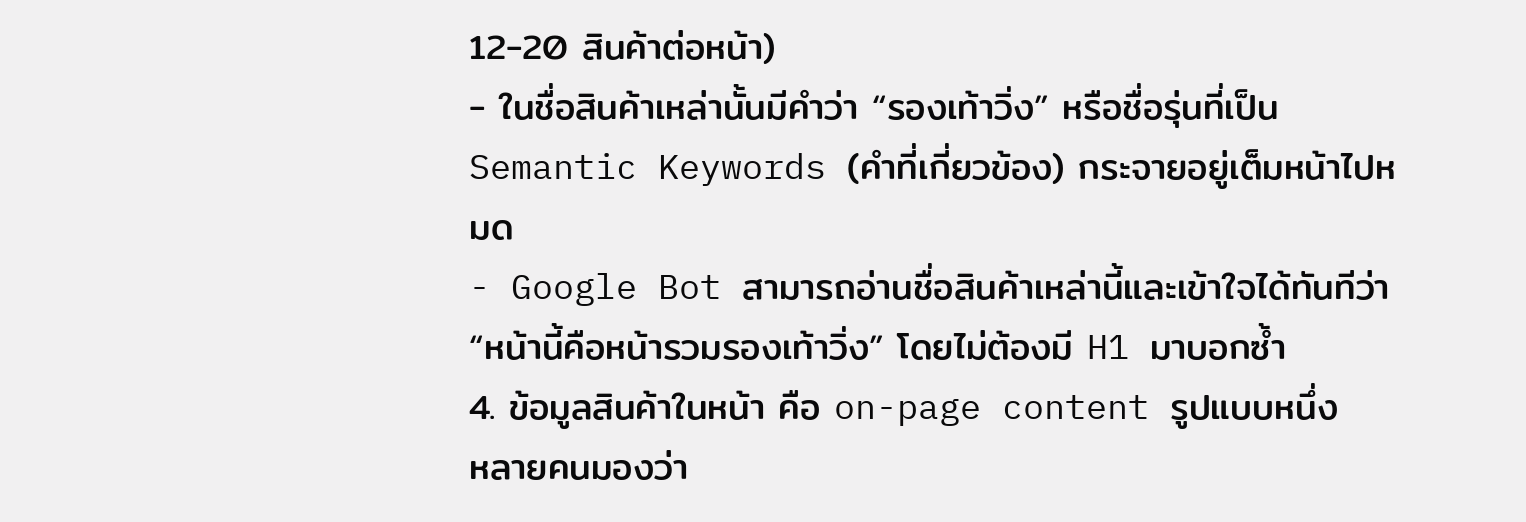12-20 สินค้าต่อหน้า)
- ในชื่อสินค้าเหล่านั้นมีคำว่า “รองเท้าวิ่ง” หรือชื่อรุ่นที่เป็น Semantic Keywords (คำที่เกี่ยวข้อง) กระจายอยู่เต็มหน้าไปหมด
- Google Bot สามารถอ่านชื่อสินค้าเหล่านี้และเข้าใจได้ทันทีว่า “หน้านี้คือหน้ารวมรองเท้าวิ่ง” โดยไม่ต้องมี H1 มาบอกซ้ำ
4. ข้อมูลสินค้าในหน้า คือ on-page content รูปแบบหนึ่ง
หลายคนมองว่า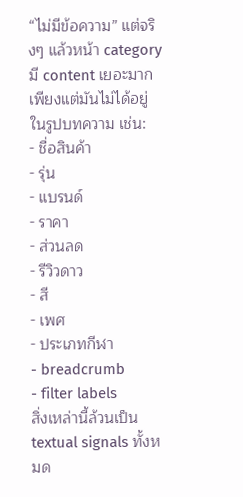“ไม่มีข้อความ” แต่จริงๆ แล้วหน้า category มี content เยอะมาก เพียงแต่มันไม่ได้อยู่ในรูปบทความ เช่น:
- ชื่อสินค้า
- รุ่น
- แบรนด์
- ราคา
- ส่วนลด
- รีวิวดาว
- สี
- เพศ
- ประเภทกีฬา
- breadcrumb
- filter labels
สิ่งเหล่านี้ล้วนเป็น textual signals ทั้งหมด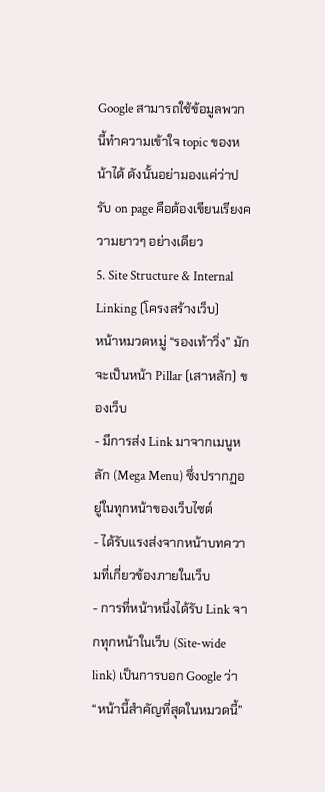Google สามารถใช้ข้อมูลพวกนี้ทำความเข้าใจ topic ของหน้าได้ ดังนั้นอย่ามองแค่ว่าปรับ on page คือต้องเขียนเรียงความยาวๆ อย่างเดียว
5. Site Structure & Internal Linking (โครงสร้างเว็บ)
หน้าหมวดหมู่ “รองเท้าวิ่ง” มักจะเป็นหน้า Pillar (เสาหลัก) ของเว็บ
- มีการส่ง Link มาจากเมนูหลัก (Mega Menu) ซึ่งปรากฏอยู่ในทุกหน้าของเว็บไซต์
- ได้รับแรงส่งจากหน้าบทความที่เกี่ยวข้องภายในเว็บ
- การที่หน้าหนึ่งได้รับ Link จากทุกหน้าในเว็บ (Site-wide link) เป็นการบอก Google ว่า “หน้านี้สำคัญที่สุดในหมวดนี้”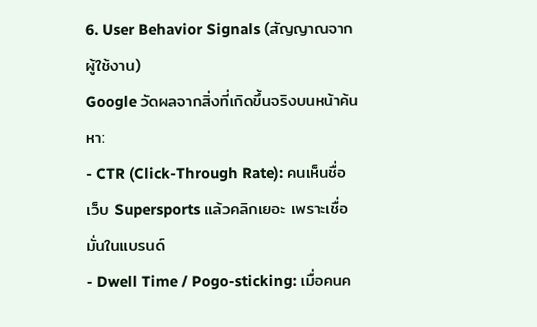6. User Behavior Signals (สัญญาณจากผู้ใช้งาน)
Google วัดผลจากสิ่งที่เกิดขึ้นจริงบนหน้าค้นหา:
- CTR (Click-Through Rate): คนเห็นชื่อเว็บ Supersports แล้วคลิกเยอะ เพราะเชื่อมั่นในแบรนด์
- Dwell Time / Pogo-sticking: เมื่อคนค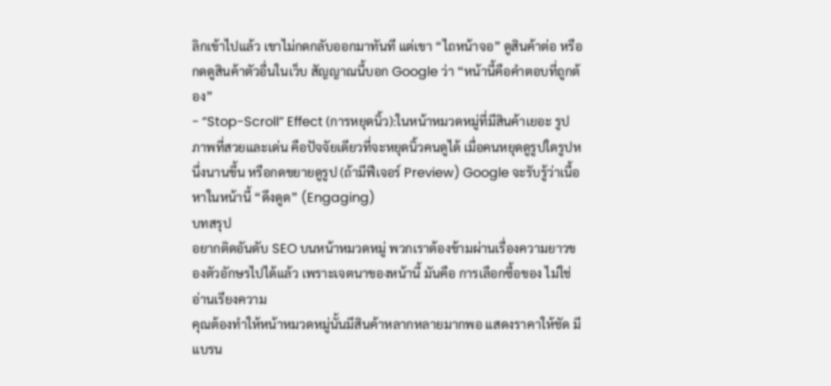ลิกเข้าไปแล้ว เขาไม่กดกลับออกมาทันที แต่เขา “ไถหน้าจอ” ดูสินค้าต่อ หรือกดดูสินค้าตัวอื่นในเว็บ สัญญาณนี้บอก Google ว่า “หน้านี้คือคำตอบที่ถูกต้อง”
- “Stop-Scroll” Effect (การหยุดนิ้ว):ในหน้าหมวดหมู่ที่มีสินค้าเยอะ รูปภาพที่สวยและเด่น คือปัจจัยเดียวที่จะหยุดนิ้วคนดูได้ เมื่อคนหยุดดูรูปใดรูปหนึ่งนานขึ้น หรือกดขยายดูรูป (ถ้ามีฟีเจอร์ Preview) Google จะรับรู้ว่าเนื้อหาในหน้านี้ “ดึงดูด” (Engaging)
บทสรุป
อยากติดอันดับ SEO บนหน้าหมวดหมู่ พวกเราต้องข้ามผ่านเรื่องความยาวของตัวอักษรไปได้แล้ว เพราะเจตนาของหน้านี้ มันคือ การเลือกซื้อของ ไม่ใช่อ่านเรียงความ
คุณต้องทำให้หน้าหมวดหมู่นั้นมีสินค้าหลากหลายมากพอ แสดงราคาให้ชัด มีแบรน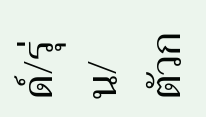ด์/รุ่น/ตัวก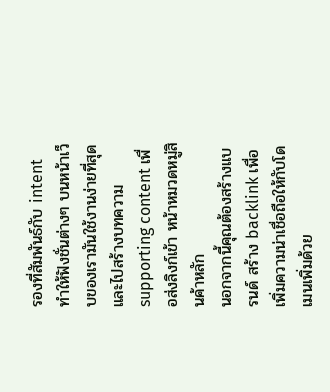รองที่สัมพันธ์กับ intent ทำให้ฟังชั่นต่างๆ บนหน้าเว็บของเรามันใช้งานง่ายที่สุด และไปสร้างบทความ supporting content เพื่อส่งลิงก์เข้า หน้าหมวดหมู่สินค้าหลัก
นอกจากนี้คุณต้องสร้างแบรนด์ สร้าง backlink เพื่อเพิ่มความน่าเชื่อถือให้กับโดเมนเพิ่มด้วย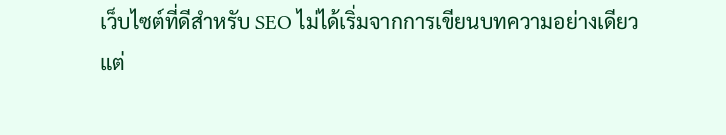เว็บไซต์ที่ดีสำหรับ SEO ไม่ได้เริ่มจากการเขียนบทความอย่างเดียว แต่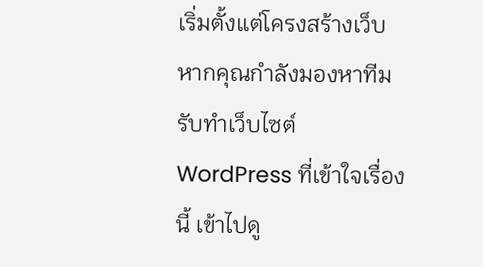เริ่มตั้งแต่โครงสร้างเว็บ หากคุณกำลังมองหาทีม รับทำเว็บไซต์ WordPress ที่เข้าใจเรื่องนี้ เข้าไปดู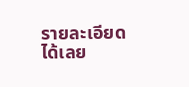รายละเอียดได้เลย